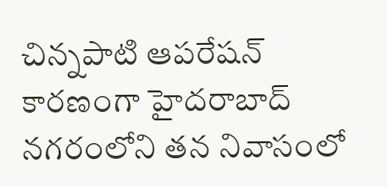చిన్నపాటి ఆపరేషన్ కారణంగా హైదరాబాద్ నగరంలోని తన నివాసంలో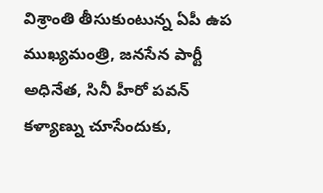విశ్రాంతి తీసుకుంటున్న ఏపీ ఉప ముఖ్యమంత్రి, జనసేన పార్టీ అధినేత, సినీ హీరో పవన్ కళ్యాణ్ను చూసేందుకు,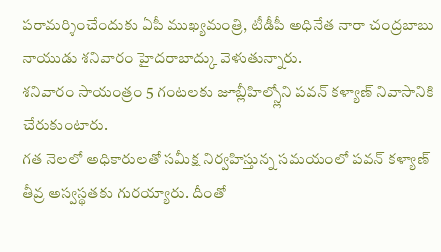పరామర్శించేందుకు ఏపీ ముఖ్యమంత్రి, టీడీపీ అధినేత నారా చంద్రబాబు నాయుడు శనివారం హైదరాబాద్కు వెళుతున్నారు.
శనివారం సాయంత్రం 5 గంటలకు జూబ్లీహిల్స్లోని పవన్ కళ్యాణ్ నివాసానికి చేరుకుంటారు.
గత నెలలో అధికారులతో సమీక్ష నిర్వహిస్తున్న సమయంలో పవన్ కళ్యాణ్ తీవ్ర అస్వస్థతకు గురయ్యారు. దీంతో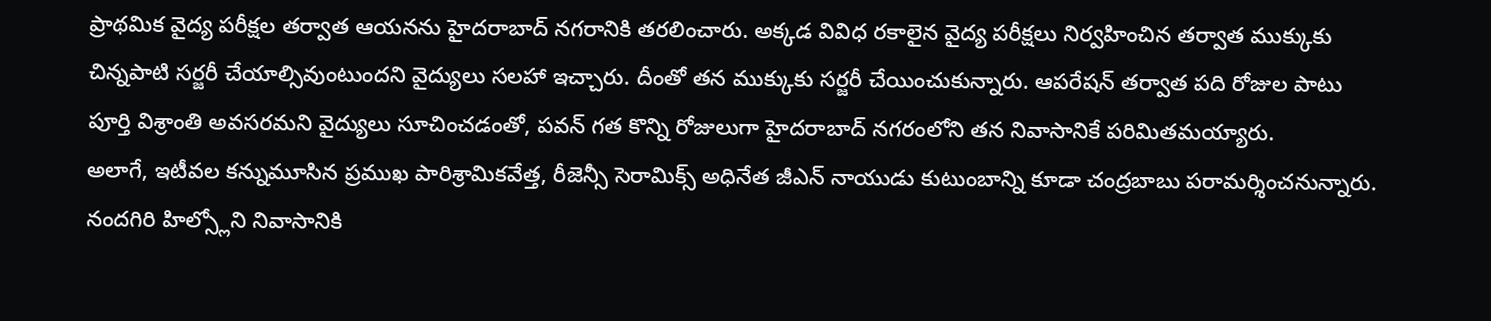ప్రాథమిక వైద్య పరీక్షల తర్వాత ఆయనను హైదరాబాద్ నగరానికి తరలించారు. అక్కడ వివిధ రకాలైన వైద్య పరీక్షలు నిర్వహించిన తర్వాత ముక్కుకు చిన్నపాటి సర్జరీ చేయాల్సివుంటుందని వైద్యులు సలహా ఇచ్చారు. దీంతో తన ముక్కుకు సర్జరీ చేయించుకున్నారు. ఆపరేషన్ తర్వాత పది రోజుల పాటు పూర్తి విశ్రాంతి అవసరమని వైద్యులు సూచించడంతో, పవన్ గత కొన్ని రోజులుగా హైదరాబాద్ నగరంలోని తన నివాసానికే పరిమితమయ్యారు.
అలాగే, ఇటీవల కన్నుమూసిన ప్రముఖ పారిశ్రామికవేత్త, రీజెన్సీ సెరామిక్స్ అధినేత జీఎన్ నాయుడు కుటుంబాన్ని కూడా చంద్రబాబు పరామర్శించనున్నారు. నందగిరి హిల్స్లోని నివాసానికి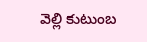వెల్లి కుటుంబ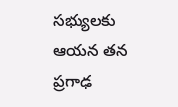సభ్యులకు ఆయన తన ప్రగాఢ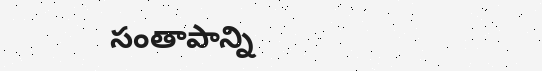సంతాపాన్ని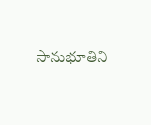సానుభూతిని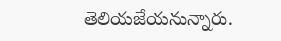తెలియజేయనున్నారు.